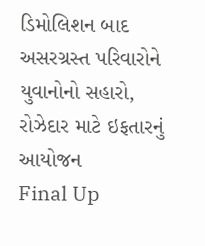ડિમોલિશન બાદ અસરગ્રસ્ત પરિવારોને યુવાનોનો સહારો, રોઝેદાર માટે ઇફતારનું આયોજન
Final Up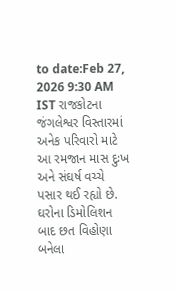to date:Feb 27, 2026 9:30 AM IST રાજકોટના જંગલેશ્વર વિસ્તારમાં અનેક પરિવારો માટે આ રમજાન માસ દુઃખ અને સંઘર્ષ વચ્ચે પસાર થઈ રહ્યો છે. ઘરોના ડિમોલિશન બાદ છત વિહોણા બનેલા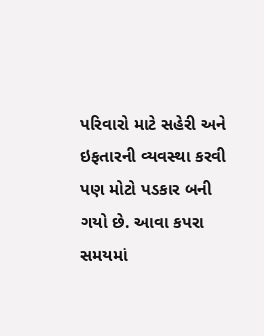પરિવારો માટે સહેરી અને ઇફતારની વ્યવસ્થા કરવી પણ મોટો પડકાર બની ગયો છે. આવા કપરા સમયમાં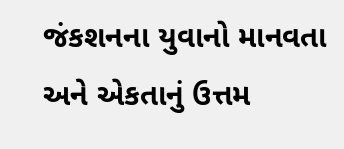જંકશનના યુવાનો માનવતા અને એકતાનું ઉત્તમ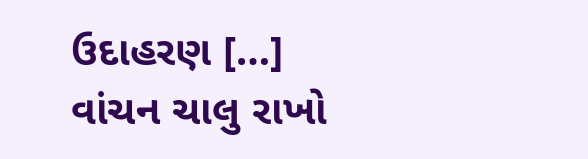ઉદાહરણ […]
વાંચન ચાલુ રાખો